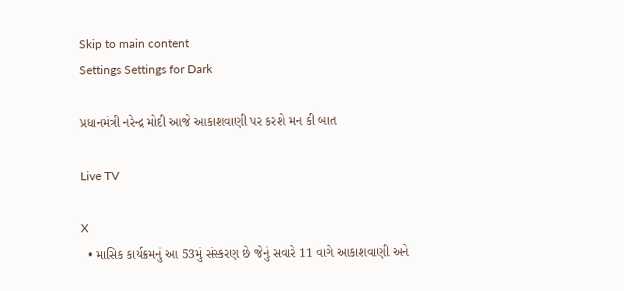Skip to main content
Settings Settings for Dark

પ્રધાનમંત્રી નરેન્દ્ર મોદી આજે આકાશવાણી પર કરશે મન કી બાત

Live TV

X
  • માસિક કાર્યક્રમનું આ 53મું સંસ્કરણ છે જેનું સવારે 11 વાગે આકાશવાણી અને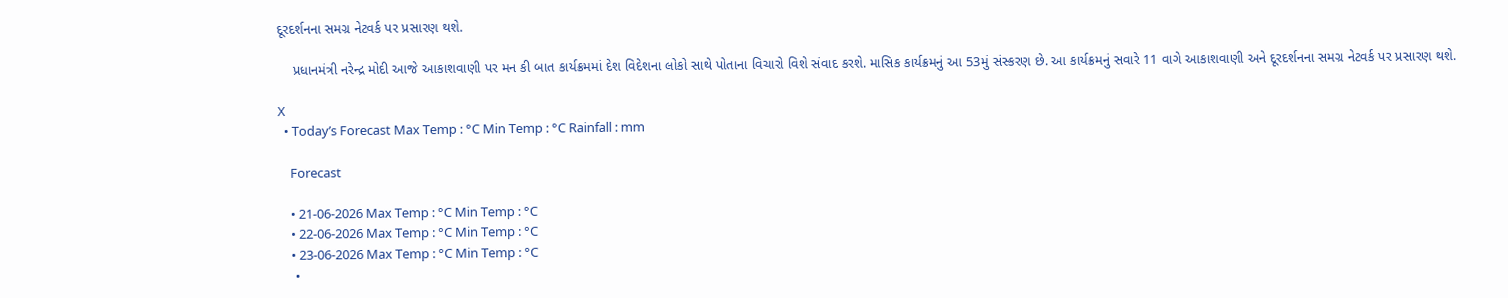દૂરદર્શનના સમગ્ર નેટવર્ક પર પ્રસારણ થશે.

    પ્રધાનમંત્રી નરેન્દ્ર મોદી આજે આકાશવાણી પર મન કી બાત કાર્યક્રમમાં દેશ વિદેશના લોકો સાથે પોતાના વિચારો વિશે સંવાદ કરશે. માસિક કાર્યક્રમનું આ 53મું સંસ્કરણ છે. આ કાર્યક્રમનું સવારે 11 વાગે આકાશવાણી અને દૂરદર્શનના સમગ્ર નેટવર્ક પર પ્રસારણ થશે.

X
  • Today’s Forecast Max Temp : °C Min Temp : °C Rainfall : mm

    Forecast

    • 21-06-2026 Max Temp : °C Min Temp : °C
    • 22-06-2026 Max Temp : °C Min Temp : °C
    • 23-06-2026 Max Temp : °C Min Temp : °C
    •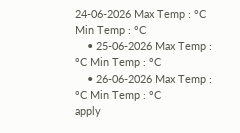24-06-2026 Max Temp : °C Min Temp : °C
    • 25-06-2026 Max Temp : °C Min Temp : °C
    • 26-06-2026 Max Temp : °C Min Temp : °C
apply